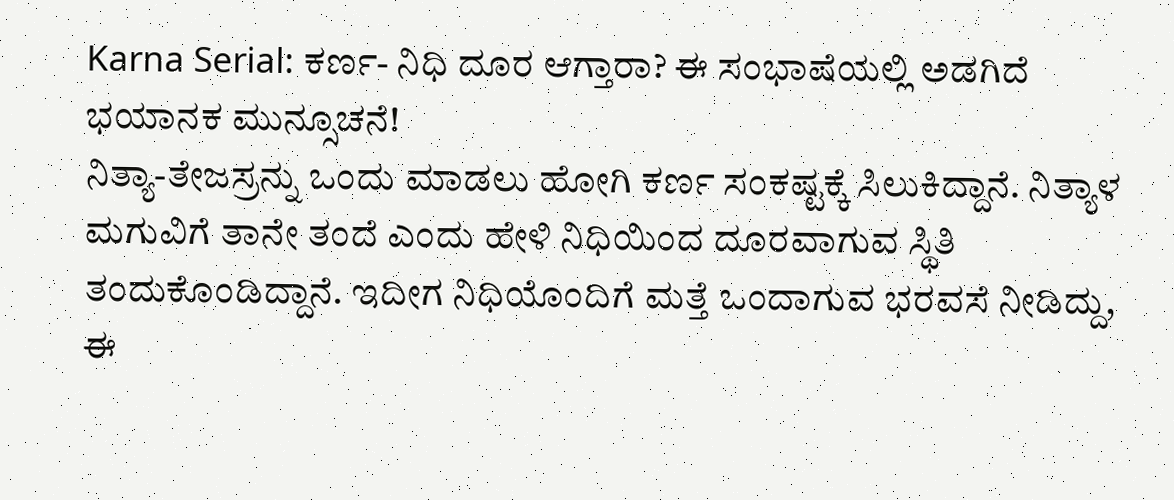Karna Serial: ಕರ್ಣ- ನಿಧಿ ದೂರ ಆಗ್ತಾರಾ? ಈ ಸಂಭಾಷೆಯಲ್ಲಿ ಅಡಗಿದೆ ಭಯಾನಕ ಮುನ್ಸೂಚನೆ!
ನಿತ್ಯಾ-ತೇಜಸ್ರನ್ನು ಒಂದು ಮಾಡಲು ಹೋಗಿ ಕರ್ಣ ಸಂಕಷ್ಟಕ್ಕೆ ಸಿಲುಕಿದ್ದಾನೆ. ನಿತ್ಯಾಳ ಮಗುವಿಗೆ ತಾನೇ ತಂದೆ ಎಂದು ಹೇಳಿ ನಿಧಿಯಿಂದ ದೂರವಾಗುವ ಸ್ಥಿತಿ ತಂದುಕೊಂಡಿದ್ದಾನೆ. ಇದೀಗ ನಿಧಿಯೊಂದಿಗೆ ಮತ್ತೆ ಒಂದಾಗುವ ಭರವಸೆ ನೀಡಿದ್ದು, ಈ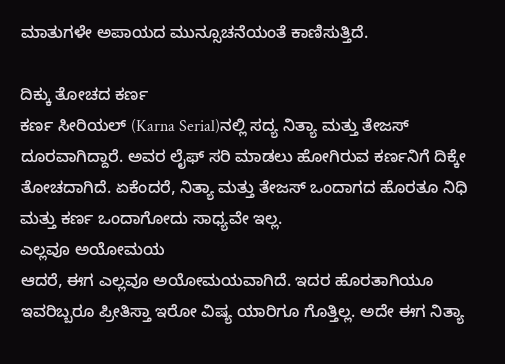ಮಾತುಗಳೇ ಅಪಾಯದ ಮುನ್ಸೂಚನೆಯಂತೆ ಕಾಣಿಸುತ್ತಿದೆ.

ದಿಕ್ಕು ತೋಚದ ಕರ್ಣ
ಕರ್ಣ ಸೀರಿಯಲ್ (Karna Serial)ನಲ್ಲಿ ಸದ್ಯ ನಿತ್ಯಾ ಮತ್ತು ತೇಜಸ್ ದೂರವಾಗಿದ್ದಾರೆ. ಅವರ ಲೈಫ್ ಸರಿ ಮಾಡಲು ಹೋಗಿರುವ ಕರ್ಣನಿಗೆ ದಿಕ್ಕೇ ತೋಚದಾಗಿದೆ. ಏಕೆಂದರೆ, ನಿತ್ಯಾ ಮತ್ತು ತೇಜಸ್ ಒಂದಾಗದ ಹೊರತೂ ನಿಧಿ ಮತ್ತು ಕರ್ಣ ಒಂದಾಗೋದು ಸಾಧ್ಯವೇ ಇಲ್ಲ.
ಎಲ್ಲವೂ ಅಯೋಮಯ
ಆದರೆ, ಈಗ ಎಲ್ಲವೂ ಅಯೋಮಯವಾಗಿದೆ. ಇದರ ಹೊರತಾಗಿಯೂ ಇವರಿಬ್ಬರೂ ಪ್ರೀತಿಸ್ತಾ ಇರೋ ವಿಷ್ಯ ಯಾರಿಗೂ ಗೊತ್ತಿಲ್ಲ. ಅದೇ ಈಗ ನಿತ್ಯಾ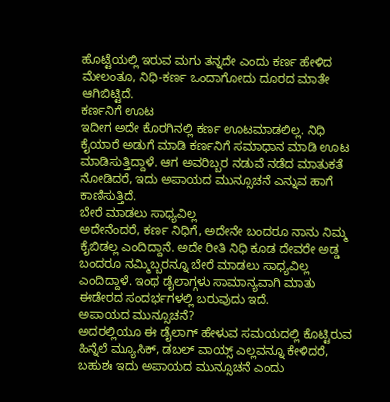ಹೊಟ್ಟೆಯಲ್ಲಿ ಇರುವ ಮಗು ತನ್ನದೇ ಎಂದು ಕರ್ಣ ಹೇಳಿದ ಮೇಲಂತೂ, ನಿಧಿ-ಕರ್ಣ ಒಂದಾಗೋದು ದೂರದ ಮಾತೇ ಆಗಿಬಿಟ್ಟಿದೆ.
ಕರ್ಣನಿಗೆ ಊಟ
ಇದೀಗ ಅದೇ ಕೊರಗಿನಲ್ಲಿ ಕರ್ಣ ಊಟಮಾಡಲಿಲ್ಲ. ನಿಧಿ ಕೈಯಾರೆ ಅಡುಗೆ ಮಾಡಿ ಕರ್ಣನಿಗೆ ಸಮಾಧಾನ ಮಾಡಿ ಊಟ ಮಾಡಿಸುತ್ತಿದ್ದಾಳೆ. ಆಗ ಅವರಿಬ್ಬರ ನಡುವೆ ನಡೆದ ಮಾತುಕತೆ ನೋಡಿದರೆ, ಇದು ಅಪಾಯದ ಮುನ್ಸೂಚನೆ ಎನ್ನುವ ಹಾಗೆ ಕಾಣಿಸುತ್ತಿದೆ.
ಬೇರೆ ಮಾಡಲು ಸಾಧ್ಯವಿಲ್ಲ
ಅದೇನೆಂದರೆ, ಕರ್ಣ ನಿಧಿಗೆ, ಅದೇನೇ ಬಂದರೂ ನಾನು ನಿಮ್ಮ ಕೈಬಿಡಲ್ಲ ಎಂದಿದ್ದಾನೆ. ಅದೇ ರೀತಿ ನಿಧಿ ಕೂಡ ದೇವರೇ ಅಡ್ಡ ಬಂದರೂ ನಮ್ಮಿಬ್ಬರನ್ನೂ ಬೇರೆ ಮಾಡಲು ಸಾಧ್ಯವಿಲ್ಲ ಎಂದಿದ್ದಾಳೆ. ಇಂಥ ಡೈಲಾಗ್ಗಳು ಸಾಮಾನ್ಯವಾಗಿ ಮಾತು ಈಡೇರದ ಸಂದರ್ಭಗಳಲ್ಲಿ ಬರುವುದು ಇದೆ.
ಅಪಾಯದ ಮುನ್ಸೂಚನೆ?
ಅದರಲ್ಲಿಯೂ ಈ ಡೈಲಾಗ್ ಹೇಳುವ ಸಮಯದಲ್ಲಿ ಕೊಟ್ಟಿರುವ ಹಿನ್ನೆಲೆ ಮ್ಯೂಸಿಕ್, ಡಬಲ್ ವಾಯ್ಸ್ ಎಲ್ಲವನ್ನೂ ಕೇಳಿದರೆ, ಬಹುಶಃ ಇದು ಅಪಾಯದ ಮುನ್ಸೂಚನೆ ಎಂದು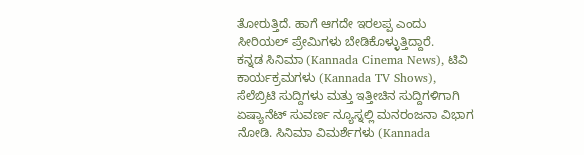ತೋರುತ್ತಿದೆ. ಹಾಗೆ ಆಗದೇ ಇರಲಪ್ಪ ಎಂದು ಸೀರಿಯಲ್ ಪ್ರೇಮಿಗಳು ಬೇಡಿಕೊಳ್ಳುತ್ತಿದ್ದಾರೆ.
ಕನ್ನಡ ಸಿನಿಮಾ (Kannada Cinema News), ಟಿವಿ ಕಾರ್ಯಕ್ರಮಗಳು (Kannada TV Shows), ಸೆಲೆಬ್ರಿಟಿ ಸುದ್ದಿಗಳು ಮತ್ತು ಇತ್ತೀಚಿನ ಸುದ್ದಿಗಳಿಗಾಗಿ ಏಷ್ಯಾನೆಟ್ ಸುವರ್ಣ ನ್ಯೂಸ್ನಲ್ಲಿ ಮನರಂಜನಾ ವಿಭಾಗ ನೋಡಿ. ಸಿನಿಮಾ ವಿಮರ್ಶೆಗಳು (Kannada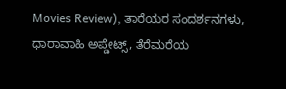Movies Review), ತಾರೆಯರ ಸಂದರ್ಶನಗಳು, ಧಾರಾವಾಹಿ ಅಪ್ಡೇಟ್ಸ್, ತೆರೆಮರೆಯ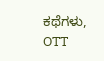ಕಥೆಗಳು, OTT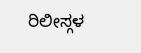ರಿಲೀಸ್ಗಳ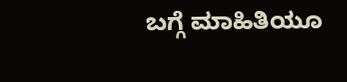ಬಗ್ಗೆ ಮಾಹಿತಿಯೂ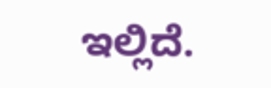ಇಲ್ಲಿದೆ.